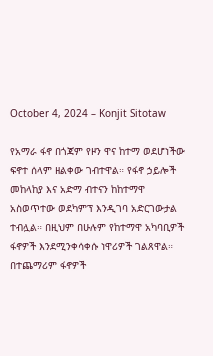October 4, 2024 – Konjit Sitotaw

የአማራ ፋኖ በጎጃም የዞን ዋና ከተማ ወደሆነችው ፍኖተ ሰላም ዘልቀው ገብተዋል። የፋኖ ኃይሎች መከላከያ እና አድማ ብተናን ከከተማዋ አስወጥተው ወደካምፕ እንዲገባ አድርገውታል ተብሏል። በዚህም በሁሉም የከተማዋ አካባቢዎች ፋኖዎች እንደሚንቀሳቀሱ ነዋሪዎች ገልጸዋል። በተጨማሪም ፋኖዎች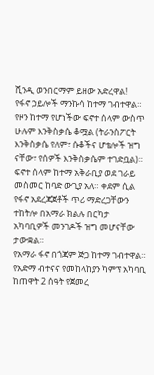ሺንዲ ወንበርማም ይዘው አድረዋል!
የፋኖ ኃይሎች ማንኩሳ ከተማ ገብተዋል። የዞን ከተማ የሆነችው ፍኖተ ሰላም ውስጥ ሁሉም እንቅስቃሴ ቆሟል (ትራንስፖርት እንቅስቃሴ የለም፣ ሱቆችና ሆቴሎች ዝግ ናቸው፣ የሰዎች እንቅስቃሴም ተገድቧል)። ፍኖተ ሰላም ከተማ አቅራቢያ ወደ ገራይ መስመር ከባድ ውጊያ አለ። ቀደም ሲል የፋኖ አደረጃጀቶች ጥሪ ማድረጋቸውን ተከትሎ በአማራ ክልሉ በርካታ አካባቢዎች መንገዶች ዝግ መሆናቸው ታውቋል።
የአማራ ፋኖ በጎጃም ጅጋ ከተማ ገብተዋል። የአድማ ብተናና የመከላከያን ካምፕ አካባቢ ከጠዋት 2 ሰዓት የጀመረ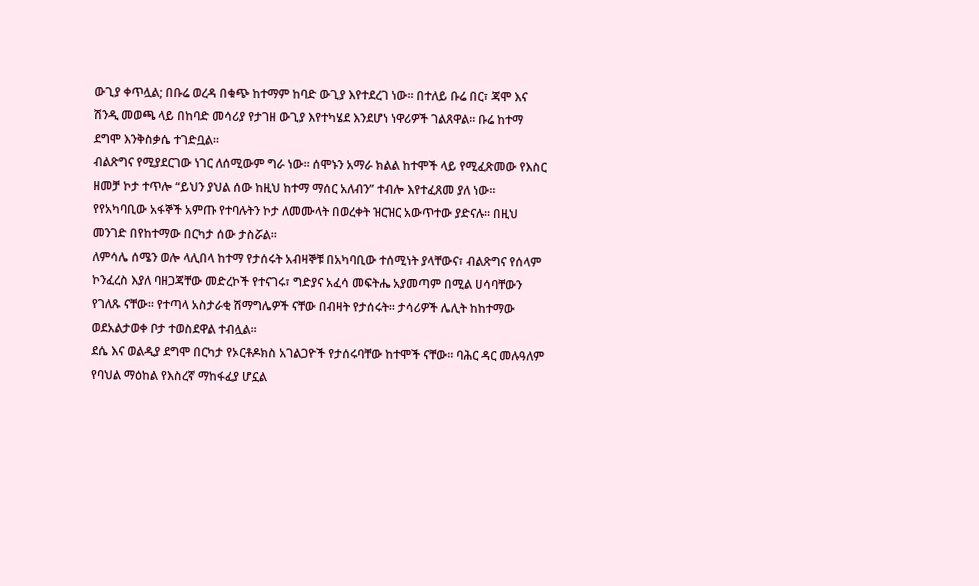ውጊያ ቀጥሏል; በቡሬ ወረዳ በቁጭ ከተማም ከባድ ውጊያ እየተደረገ ነው። በተለይ ቡሬ በር፣ ጃሞ እና ሽንዲ መወጫ ላይ በከባድ መሳሪያ የታገዘ ውጊያ እየተካሄደ እንደሆነ ነዋሪዎች ገልጸዋል። ቡሬ ከተማ ደግሞ እንቅስቃሴ ተገድቧል።
ብልጽግና የሚያደርገው ነገር ለሰሚውም ግራ ነው። ሰሞኑን አማራ ክልል ከተሞች ላይ የሚፈጽመው የእስር ዘመቻ ኮታ ተጥሎ “ይህን ያህል ሰው ከዚህ ከተማ ማሰር አለብን” ተብሎ እየተፈጸመ ያለ ነው። የየአካባቢው አፋኞች አምጡ የተባሉትን ኮታ ለመሙላት በወረቀት ዝርዝር አውጥተው ያድናሉ። በዚህ መንገድ በየከተማው በርካታ ሰው ታስሯል።
ለምሳሌ ሰሜን ወሎ ላሊበላ ከተማ የታሰሩት አብዛኞቹ በአካባቢው ተሰሚነት ያላቸውና፣ ብልጽግና የሰላም ኮንፈረስ እያለ ባዘጋጃቸው መድረኮች የተናገሩ፣ ግድያና አፈሳ መፍትሔ አያመጣም በሚል ሀሳባቸውን የገለጹ ናቸው። የተጣላ አስታራቂ ሽማግሌዎች ናቸው በብዛት የታሰሩት። ታሳሪዎች ሌሊት ከከተማው ወደአልታወቀ ቦታ ተወስደዋል ተብሏል።
ደሴ እና ወልዲያ ደግሞ በርካታ የኦርቶዶክስ አገልጋዮች የታሰሩባቸው ከተሞች ናቸው። ባሕር ዳር መሉዓለም የባህል ማዕከል የእስረኛ ማከፋፈያ ሆኗል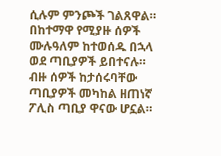ሲሉም ምንጮች ገልጸዋል። በከተማዋ የሚያዙ ሰዎች ሙሉዓለም ከተወሰዱ በኋላ ወደ ጣቢያዎች ይበተናሉ። ብዙ ሰዎች ከታሰሩባቸው ጣቢያዎች መካከል ዘጠነኛ ፖሊስ ጣቢያ ዋናው ሆኗል።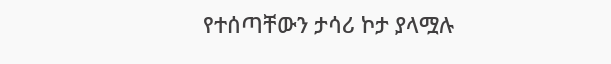የተሰጣቸውን ታሳሪ ኮታ ያላሟሉ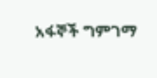አፋኞች ግምገማ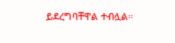ይደረግባቸዋል ተብሏል።